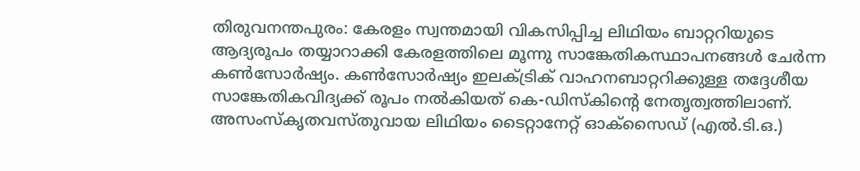തിരുവനന്തപുരം: കേരളം സ്വന്തമായി വികസിപ്പിച്ച ലിഥിയം ബാറ്ററിയുടെ ആദ്യരൂപം തയ്യാറാക്കി കേരളത്തിലെ മൂന്നു സാങ്കേതികസ്ഥാപനങ്ങൾ ചേർന്ന കൺസോർഷ്യം. കൺസോർഷ്യം ഇലക്ട്രിക് വാഹനബാറ്ററിക്കുള്ള തദ്ദേശീയ സാങ്കേതികവിദ്യക്ക് രൂപം നൽകിയത് കെ-ഡിസ്കിന്റെ നേതൃത്വത്തിലാണ്.
അസംസ്കൃതവസ്തുവായ ലിഥിയം ടൈറ്റാനേറ്റ് ഓക്സൈഡ് (എൽ.ടി.ഒ.)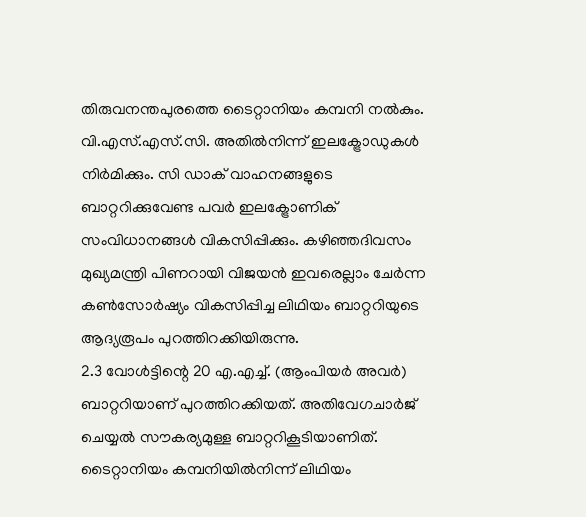തിരുവനന്തപുരത്തെ ടൈറ്റാനിയം കമ്പനി നൽകും. വി.എസ്.എസ്.സി. അതിൽനിന്ന് ഇലക്ട്രോഡുകൾ നിർമിക്കും. സി ഡാക് വാഹനങ്ങളുടെ ബാറ്ററിക്കുവേണ്ട പവർ ഇലക്ട്രോണിക് സംവിധാനങ്ങൾ വികസിപ്പിക്കും. കഴിഞ്ഞദിവസം മുഖ്യമന്ത്രി പിണറായി വിജയൻ ഇവരെല്ലാം ചേർന്ന കൺസോർഷ്യം വികസിപ്പിച്ച ലിഥിയം ബാറ്ററിയുടെ ആദ്യരൂപം പുറത്തിറക്കിയിരുന്നു.
2.3 വോൾട്ടിന്റെ 20 എ.എച്ച്. (ആംപിയർ അവർ) ബാറ്ററിയാണ് പുറത്തിറക്കിയത്. അതിവേഗചാർജ് ചെയ്യൽ സൗകര്യമുള്ള ബാറ്ററികൂടിയാണിത്. ടൈറ്റാനിയം കമ്പനിയിൽനിന്ന് ലിഥിയം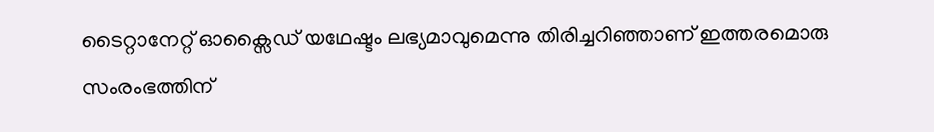ടൈറ്റാനേറ്റ് ഓക്സൈഡ് യഥേഷ്ടം ലഭ്യമാവുമെന്നു തിരിച്ചറിഞ്ഞാണ് ഇത്തരമൊരു സംരംഭത്തിന്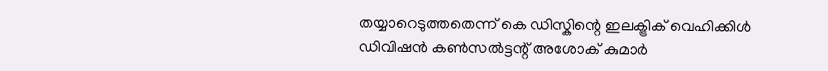തയ്യാറെടുത്തതെന്ന് കെ ഡിസ്കിന്റെ ഇലക്ട്രിക് വെഹിക്കിൾ ഡിവിഷൻ കൺസൽട്ടന്റ് അശോക് കുമാർ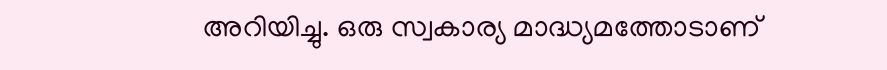അറിയിച്ചു. ഒരു സ്വകാര്യ മാദ്ധ്യമത്തോടാണ്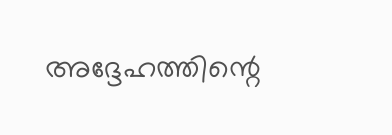അദ്ദേഹത്തിന്റെ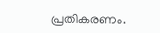പ്രതികരണം.